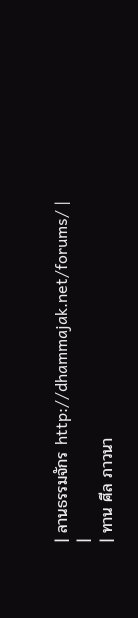| ลานธรรมจักร http://dhammajak.net/forums/ |
|
| ทาน ศีล ภาวนา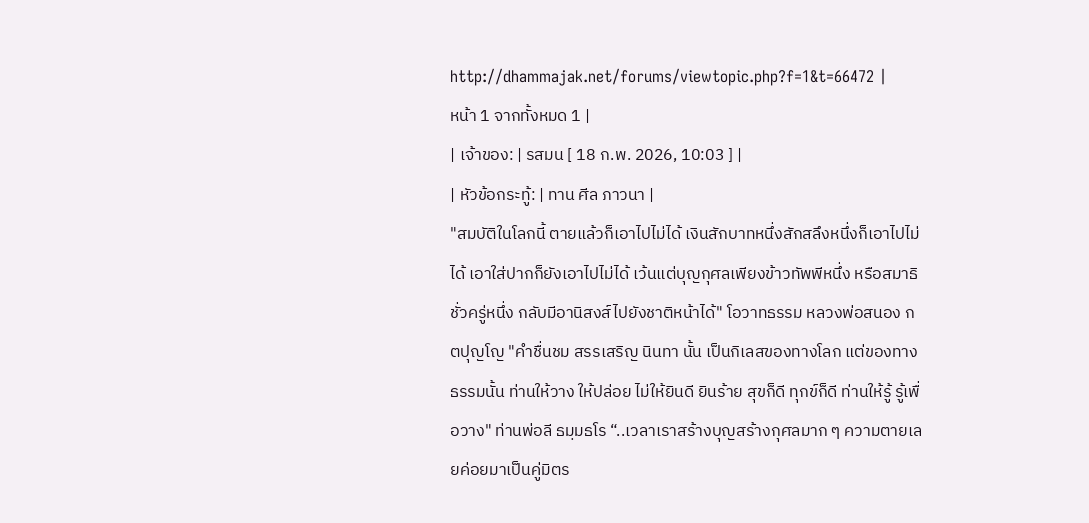http://dhammajak.net/forums/viewtopic.php?f=1&t=66472 |
หน้า 1 จากทั้งหมด 1 |
| เจ้าของ: | รสมน [ 18 ก.พ. 2026, 10:03 ] |
| หัวข้อกระทู้: | ทาน ศีล ภาวนา |
"สมบัติในโลกนี้ ตายแล้วก็เอาไปไม่ได้ เงินสักบาทหนึ่งสักสลึงหนึ่งก็เอาไปไม่ได้ เอาใส่ปากก็ยังเอาไปไม่ได้ เว้นแต่บุญกุศลเพียงข้าวทัพพีหนึ่ง หรือสมาธิชั่วครู่หนึ่ง กลับมีอานิสงส์ไปยังชาติหน้าได้" โอวาทธรรม หลวงพ่อสนอง กตปุญโญ "คำชื่นชม สรรเสริญ นินทา นั้น เป็นกิเลสของทางโลก แต่ของทางธรรมนั้น ท่านให้วาง ให้ปล่อย ไม่ให้ยินดี ยินร้าย สุขก็ดี ทุกข์ก็ดี ท่านให้รู้ รู้เพื่อวาง" ท่านพ่อลี ธมฺมธโร “..เวลาเราสร้างบุญสร้างกุศลมาก ๆ ความตายเลยค่อยมาเป็นคู่มิตร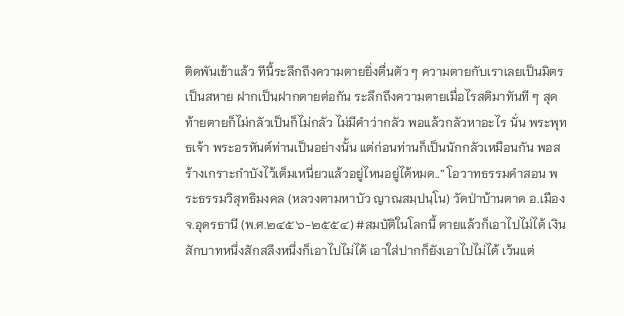ติดพันเข้าแล้ว ทีนี้ระลึกถึงความตายยิ่งตื่นตัว ๆ ความตายกับเราเลยเป็นมิตรเป็นสหาย ฝากเป็นฝากตายต่อกัน ระลึกถึงความตายเมื่อไรสติมาทันที ๆ สุดท้ายตายก็ไม่กลัวเป็นก็ไม่กลัว ไม่มีคำว่ากลัว พอแล้วกลัวหาอะไร นั่น พระพุทธเจ้า พระอรหันต์ท่านเป็นอย่างนั้น แต่ก่อนท่านก็เป็นนักกลัวเหมือนกัน พอสร้างเกราะกำบังไว้เต็มเหนี่ยวแล้วอยู่ไหนอยู่ได้หมด..” โอวาทธรรมคำสอน พระธรรมวิสุทธิมงคล (หลวงตามหาบัว ญาณสมฺปนฺโน) วัดป่าบ้านตาด อ.เมือง จ.อุดรธานี (พ.ศ.๒๔๕๖-๒๕๕๔) #สมบัติในโลกนี้ ตายแล้วก็เอาไปไม่ได้ เงินสักบาทหนึ่งสักสลึงหนึ่งก็เอาไปไม่ได้ เอาใส่ปากก็ยังเอาไปไม่ได้ เว้นแต่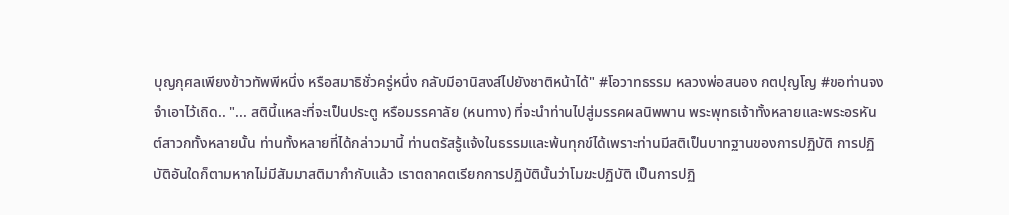บุญกุศลเพียงข้าวทัพพีหนึ่ง หรือสมาธิชั่วครู่หนึ่ง กลับมีอานิสงส์ไปยังชาติหน้าได้" #โอวาทธรรม หลวงพ่อสนอง กตปุญโญ #ขอท่านจงจำเอาไว้เถิด.. "... สตินี้แหละที่จะเป็นประตู หรือมรรคาลัย (หนทาง) ที่จะนำท่านไปสู่มรรคผลนิพพาน พระพุทธเจ้าทั้งหลายและพระอรหันต์สาวกทั้งหลายนั้น ท่านทั้งหลายที่ได้กล่าวมานี้ ท่านตรัสรู้แจ้งในธรรมและพ้นทุกข์ได้เพราะท่านมีสติเป็นบาทฐานของการปฏิบัติ การปฏิบัติอันใดก็ตามหากไม่มีสัมมาสติมากำกับแล้ว เราตถาคตเรียกการปฏิบัตินั้นว่าโมฆะปฏิบัติ เป็นการปฏิ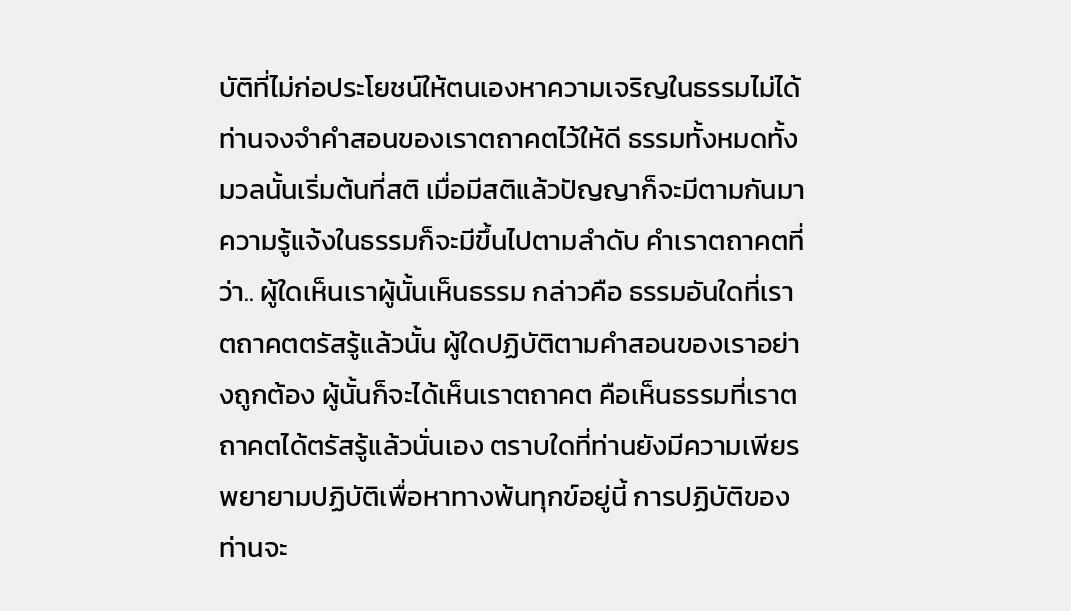บัติที่ไม่ก่อประโยชน์ให้ตนเองหาความเจริญในธรรมไม่ได้ ท่านจงจำคำสอนของเราตถาคตไว้ให้ดี ธรรมทั้งหมดทั้งมวลนั้นเริ่มต้นที่สติ เมื่อมีสติแล้วปัญญาก็จะมีตามกันมา ความรู้แจ้งในธรรมก็จะมีขึ้นไปตามลำดับ คำเราตถาคตที่ว่า.. ผู้ใดเห็นเราผู้นั้นเห็นธรรม กล่าวคือ ธรรมอันใดที่เราตถาคตตรัสรู้แล้วนั้น ผู้ใดปฏิบัติตามคำสอนของเราอย่างถูกต้อง ผู้นั้นก็จะได้เห็นเราตถาคต คือเห็นธรรมที่เราตถาคตได้ตรัสรู้แล้วนั่นเอง ตราบใดที่ท่านยังมีความเพียรพยายามปฏิบัติเพื่อหาทางพ้นทุกข์อยู่นี้ การปฏิบัติของท่านจะ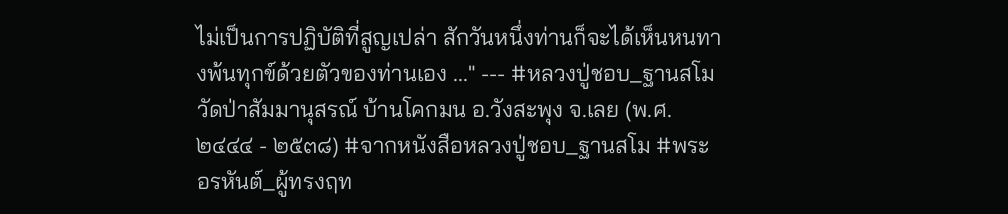ไม่เป็นการปฏิบัติที่สูญเปล่า สักวันหนึ่งท่านก็จะได้เห็นหนทางพ้นทุกข์ด้วยตัวของท่านเอง ..." --- #หลวงปู่ชอบ_ฐานสโม วัดป่าสัมมานุสรณ์ บ้านโคกมน อ.วังสะพุง จ.เลย (พ.ศ. ๒๔๔๔ - ๒๕๓๘) #จากหนังสือหลวงปู่ชอบ_ฐานสโม #พระอรหันต์_ผู้ทรงฤท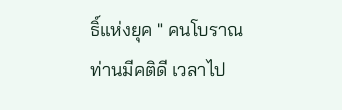ธิ์แห่งยุค " คนโบราณท่านมีคติดี เวลาไป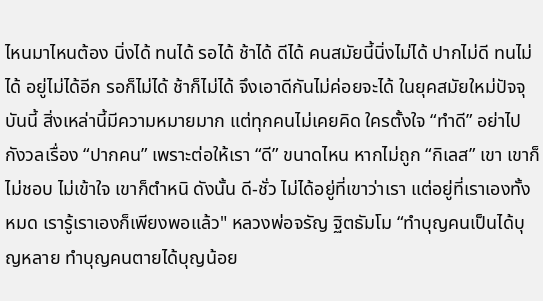ไหนมาไหนต้อง นิ่งได้ ทนได้ รอได้ ช้าได้ ดีได้ คนสมัยนี้นิ่งไม่ได้ ปากไม่ดี ทนไม่ได้ อยู่ไม่ได้อีก รอก็ไม่ได้ ช้าก็ไม่ได้ จึงเอาดีกันไม่ค่อยจะได้ ในยุคสมัยใหม่ปัจจุบันนี้ สิ่งเหล่านี้มีความหมายมาก แต่ทุกคนไม่เคยคิด ใครตั้งใจ “ทำดี” อย่าไปกังวลเรื่อง “ปากคน” เพราะต่อให้เรา “ดี” ขนาดไหน หากไม่ถูก “กิเลส” เขา เขาก็ไม่ชอบ ไม่เข้าใจ เขาก็ตำหนิ ดังนั้น ดี-ชั่ว ไม่ได้อยู่ที่เขาว่าเรา แต่อยู่ที่เราเองทั้งหมด เรารู้เราเองก็เพียงพอแล้ว" หลวงพ่อจรัญ ฐิตธัมโม “ทำบุญคนเป็นได้บุญหลาย ทำบุญคนตายได้บุญน้อย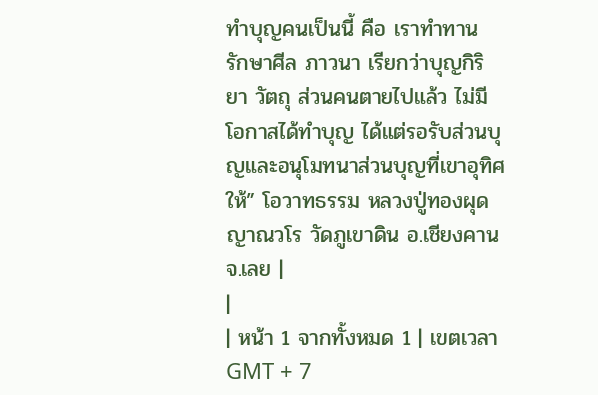ทำบุญคนเป็นนี้ คือ เราทำทาน รักษาศีล ภาวนา เรียกว่าบุญกิริยา วัตถุ ส่วนคนตายไปแล้ว ไม่มีโอกาสได้ทำบุญ ได้แต่รอรับส่วนบุญและอนุโมทนาส่วนบุญที่เขาอุทิศให้” โอวาทธรรม หลวงปู่ทองผุด ญาณวโร วัดภูเขาดิน อ.เชียงคาน จ.เลย |
|
| หน้า 1 จากทั้งหมด 1 | เขตเวลา GMT + 7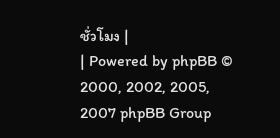ชั่วโมง |
| Powered by phpBB © 2000, 2002, 2005, 2007 phpBB Group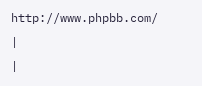http://www.phpbb.com/ |
|